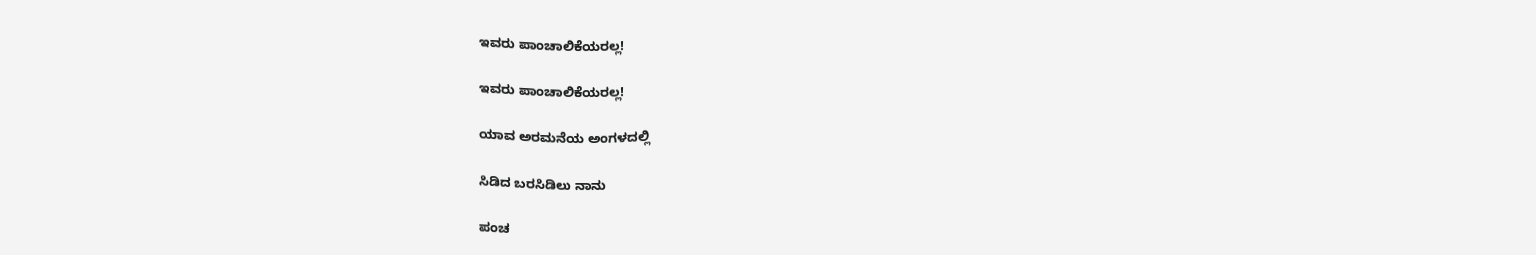ಇವರು ಪಾಂಚಾಲಿಕೆಯರಲ್ಲ!

ಇವರು ಪಾಂಚಾಲಿಕೆಯರಲ್ಲ!

ಯಾವ ಅರಮನೆಯ ಅಂಗಳದಲ್ಲಿ

ಸಿಡಿದ ಬರಸಿಡಿಲು ನಾನು

ಪಂಚ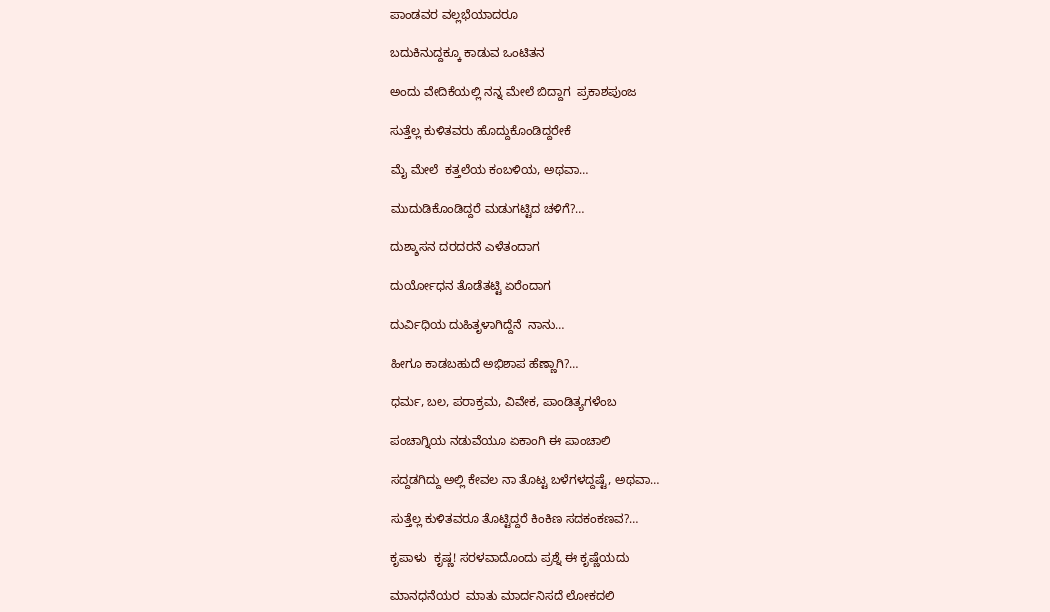ಪಾಂಡವರ ವಲ್ಲಭೆಯಾದರೂ

ಬದುಕಿನುದ್ದಕ್ಕೂ ಕಾಡುವ ಒಂಟಿತನ

ಅಂದು ವೇದಿಕೆಯಲ್ಲಿ ನನ್ನ ಮೇಲೆ ಬಿದ್ದಾಗ  ಪ್ರಕಾಶಪುಂಜ

ಸುತ್ತೆಲ್ಲ ಕುಳಿತವರು ಹೊದ್ದುಕೊಂಡಿದ್ದರೇಕೆ

ಮೈ ಮೇಲೆ  ಕತ್ತಲೆಯ ಕಂಬಳಿಯ, ಅಥವಾ…

ಮುದುಡಿಕೊಂಡಿದ್ದರೆ ಮಡುಗಟ್ಟಿದ ಚಳಿಗೆ?…

ದುಶ್ಶಾಸನ ದರದರನೆ ಎಳೆತಂದಾಗ

ದುರ್ಯೋಧನ ತೊಡೆತಟ್ಟಿ ಏರೆಂದಾಗ

ದುರ್ವಿಧಿಯ ದುಹಿತೃಳಾಗಿದ್ದೆನೆ  ನಾನು…

ಹೀಗೂ ಕಾಡಬಹುದೆ ಅಭಿಶಾಪ ಹೆಣ್ಣಾಗಿ?…

ಧರ್ಮ, ಬಲ, ಪರಾಕ್ರಮ, ವಿವೇಕ, ಪಾಂಡಿತ್ಯಗಳೆಂಬ

ಪಂಚಾಗ್ನಿಯ ನಡುವೆಯೂ ಏಕಾಂಗಿ ಈ ಪಾಂಚಾಲಿ

ಸದ್ದಡಗಿದ್ದು ಅಲ್ಲಿ ಕೇವಲ ನಾ ತೊಟ್ಟ ಬಳೆಗಳದ್ದಷ್ಟೆ, ಅಥವಾ…

ಸುತ್ತೆಲ್ಲ ಕುಳಿತವರೂ ತೊಟ್ಟಿದ್ದರೆ ಕಿಂಕಿಣ ಸದಕಂಕಣವ?…

ಕೃಪಾಳು  ಕೃಷ್ಣ! ಸರಳವಾದೊಂದು ಪ್ರಶ್ನೆ ಈ ಕೃಷ್ಣೆಯದು

ಮಾನಧನೆಯರ  ಮಾತು ಮಾರ್ದನಿಸದೆ ಲೋಕದಲಿ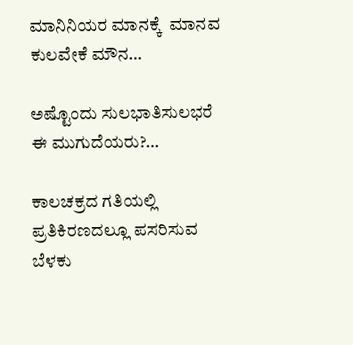ಮಾನಿನಿಯರ ಮಾನಕ್ಕೆ  ಮಾನವ ಕುಲವೇಕೆ ಮೌನ…

ಅಷ್ಟೊಂದು ಸುಲಭಾತಿಸುಲಭರೆ ಈ ಮುಗುದೆಯರು?…

ಕಾಲಚಕ್ರದ ಗತಿಯಲ್ಲಿ  ಪ್ರತಿಕಿರಣದಲ್ಲೂ ಪಸರಿಸುವ ಬೆಳಕು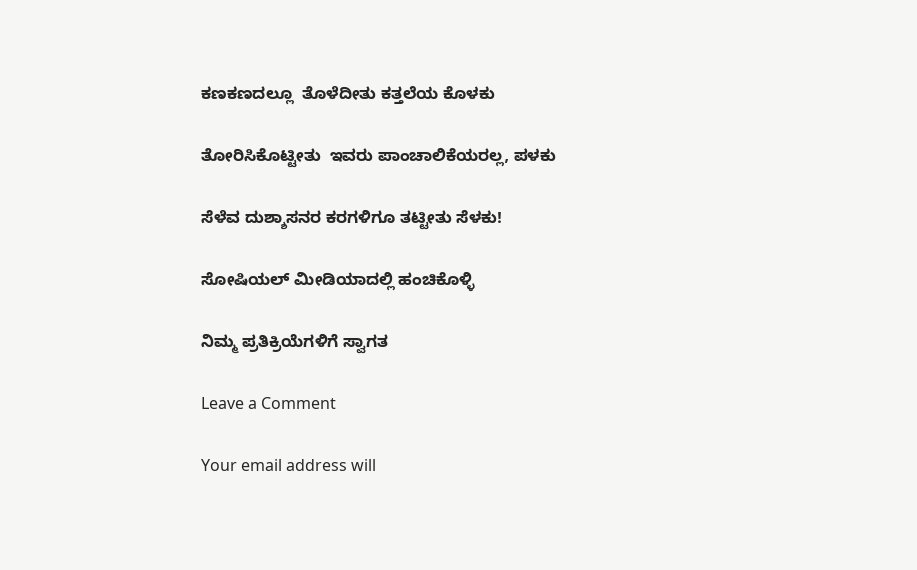ಕಣಕಣದಲ್ಲೂ  ತೊಳೆದೀತು ಕತ್ತಲೆಯ ಕೊಳಕು

ತೋರಿಸಿಕೊಟ್ಟೀತು  ಇವರು ಪಾಂಚಾಲಿಕೆಯರಲ್ಲ, ಪಳಕು

ಸೆಳೆವ ದುಶ್ಶಾಸನರ ಕರಗಳಿಗೂ ತಟ್ಟೀತು ಸೆಳಕು!

ಸೋಷಿಯಲ್‌ ಮೀಡಿಯಾದಲ್ಲಿ ಹಂಚಿಕೊಳ್ಳಿ

ನಿಮ್ಮ ಪ್ರತಿಕ್ರಿಯೆಗಳಿಗೆ ಸ್ವಾಗತ

Leave a Comment

Your email address will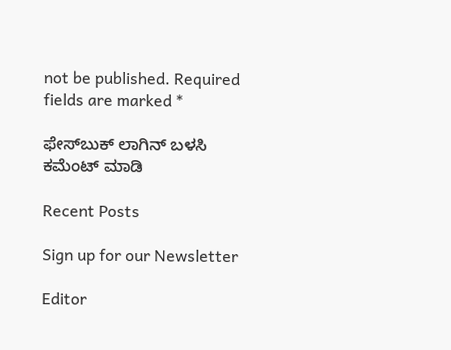not be published. Required fields are marked *

ಫೇಸ್‌ಬುಕ್‌ ಲಾಗಿನ್ ಬಳಸಿ ಕಮೆಂಟ್‌ ಮಾಡಿ

Recent Posts

Sign up for our Newsletter

Editor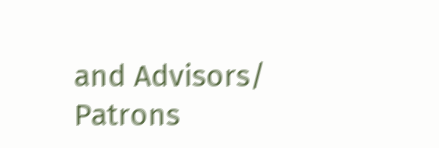and Advisors/ Patrons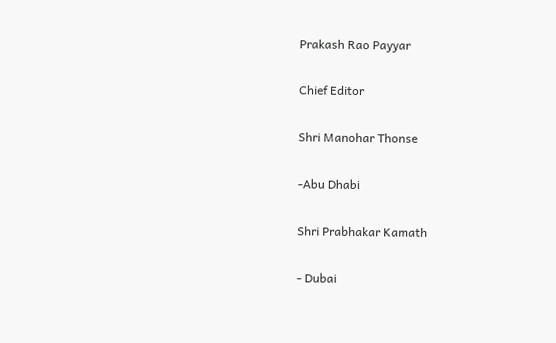Prakash Rao Payyar

Chief Editor

Shri Manohar Thonse

-Abu Dhabi

Shri Prabhakar Kamath

- Dubai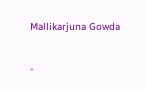Mallikarjuna Gowda

-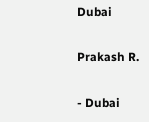Dubai

Prakash R.

- Dubai